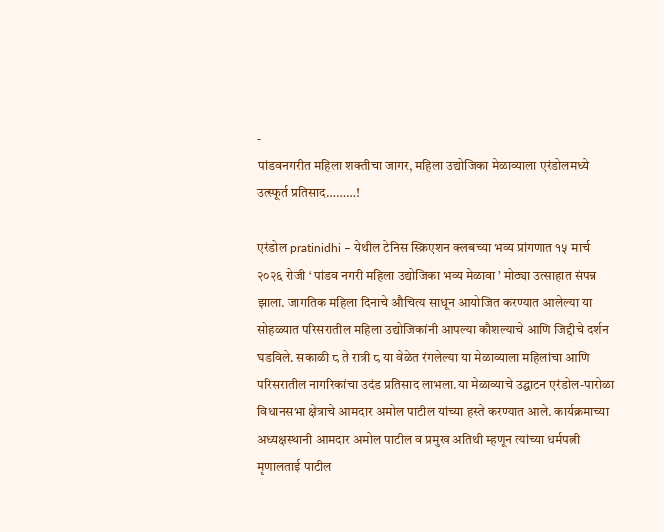-
पांडवनगरीत महिला शक्तीचा जागर, महिला उद्योजिका मेळाव्याला एरंडोलमध्ये उत्स्फूर्त प्रतिसाद………!

एरंडोल pratinidhi – येथील टेनिस स्क्रिएशन क्लबच्या भव्य प्रांगणात १५ मार्च २०२६ रोजी ‘ पांडव नगरी महिला उद्योजिका भव्य मेळावा ’ मोठ्या उत्साहात संपन्न झाला. जागतिक महिला दिनाचे औचित्य साधून आयोजित करण्यात आलेल्या या सोहळ्यात परिसरातील महिला उद्योजिकांनी आपल्या कौशल्याचे आणि जिद्दीचे दर्शन घडविले. सकाळी ८ ते रात्री ८ या वेळेत रंगलेल्या या मेळाव्याला महिलांचा आणि परिसरातील नागरिकांचा उदंड प्रतिसाद लाभला.या मेळाव्याचे उद्घाटन एरंडोल-पारोळा विधानसभा क्षेत्राचे आमदार अमोल पाटील यांच्या हस्ते करण्यात आले. कार्यक्रमाच्या अध्यक्षस्थानी आमदार अमोल पाटील व प्रमुख अतिथी म्हणून त्यांच्या धर्मपत्नी मृणालताई पाटील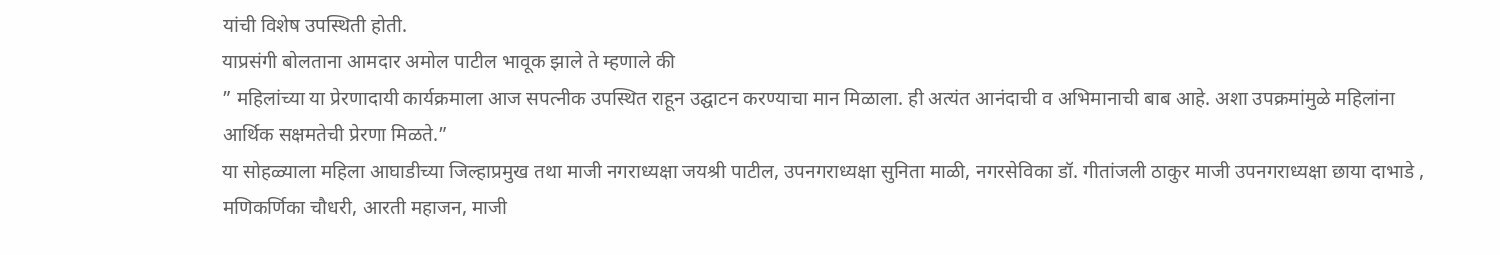यांची विशेष उपस्थिती होती.
याप्रसंगी बोलताना आमदार अमोल पाटील भावूक झाले ते म्हणाले की
” महिलांच्या या प्रेरणादायी कार्यक्रमाला आज सपत्नीक उपस्थित राहून उद्घाटन करण्याचा मान मिळाला. ही अत्यंत आनंदाची व अभिमानाची बाब आहे. अशा उपक्रमांमुळे महिलांना आर्थिक सक्षमतेची प्रेरणा मिळते.”
या सोहळ्याला महिला आघाडीच्या जिल्हाप्रमुख तथा माजी नगराध्यक्षा जयश्री पाटील, उपनगराध्यक्षा सुनिता माळी, नगरसेविका डॉ. गीतांजली ठाकुर माजी उपनगराध्यक्षा छाया दाभाडे , मणिकर्णिका चौधरी, आरती महाजन, माजी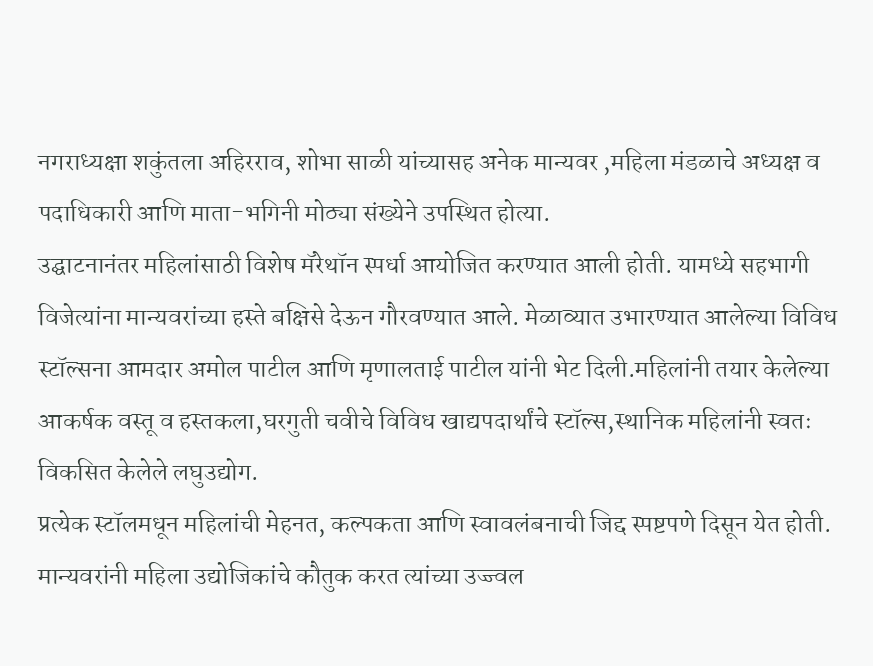नगराध्यक्षा शकुंतला अहिरराव, शोभा साळी यांच्यासह अनेक मान्यवर ,महिला मंडळाचे अध्यक्ष व पदाधिकारी आणि माता-भगिनी मोठ्या संख्येने उपस्थित होत्या.
उद्घाटनानंतर महिलांसाठी विशेष मॅरेथॉन स्पर्धा आयोजित करण्यात आली होती. यामध्ये सहभागी विजेत्यांना मान्यवरांच्या हस्ते बक्षिसे देऊन गौरवण्यात आले. मेळाव्यात उभारण्यात आलेल्या विविध स्टॉल्सना आमदार अमोल पाटील आणि मृणालताई पाटील यांनी भेट दिली.महिलांनी तयार केलेल्या आकर्षक वस्तू व हस्तकला,घरगुती चवीचे विविध खाद्यपदार्थांचे स्टॉल्स,स्थानिक महिलांनी स्वतः विकसित केलेले लघुउद्योग.
प्रत्येक स्टॉलमधून महिलांची मेहनत, कल्पकता आणि स्वावलंबनाची जिद्द स्पष्टपणे दिसून येत होती. मान्यवरांनी महिला उद्योजिकांचे कौतुक करत त्यांच्या उज्ज्वल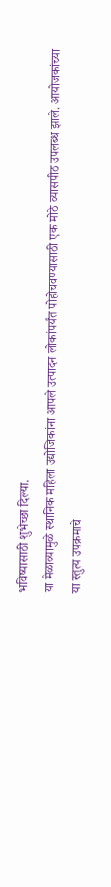भविष्यासाठी शुभेच्छा दिल्या.
या मेळाव्यामुळे स्थानिक महिला उद्योजिकांना आपले उत्पादन लोकांपर्यंत पोहोचवण्यासाठी एक मोठे व्यासपीठ उपलब्ध झाले. आयोजकांच्या या स्तुत्य उपक्रमाचे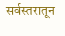सर्वस्तरातून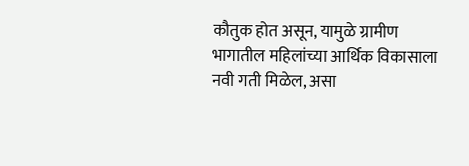कौतुक होत असून, यामुळे ग्रामीण भागातील महिलांच्या आर्थिक विकासाला नवी गती मिळेल, असा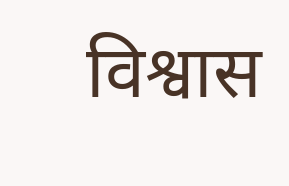विश्वास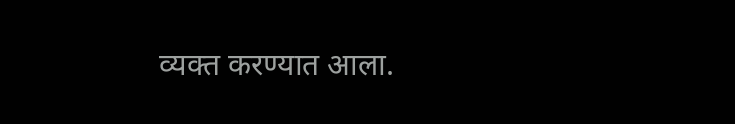व्यक्त करण्यात आला.